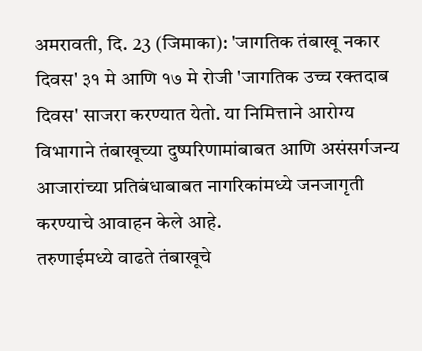अमरावती, दि. 23 (जिमाका): 'जागतिक तंबाखू नकार दिवस' ३१ मे आणि १७ मे रोजी 'जागतिक उच्च रक्तदाब दिवस' साजरा करण्यात येतो. या निमित्ताने आरोग्य विभागाने तंबाखूच्या दुष्परिणामांबाबत आणि असंसर्गजन्य आजारांच्या प्रतिबंधाबाबत नागरिकांमध्ये जनजागृती करण्याचे आवाहन केले आहे.
तरुणाईमध्ये वाढते तंबाखूचे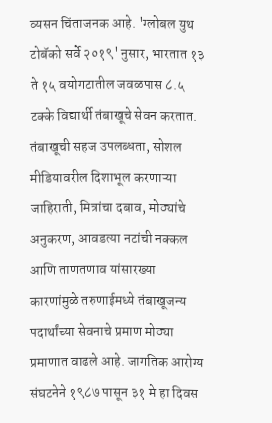व्यसन चिंताजनक आहे. 'ग्लोबल युथ टोबॅको सर्वे २०१९' नुसार, भारतात १३ ते १५ वयोगटातील जवळपास ८.५ टक्के विद्यार्थी तंबाखूचे सेवन करतात. तंबाखूची सहज उपलब्धता, सोशल मीडियावरील दिशाभूल करणाऱ्या जाहिराती, मित्रांचा दबाव, मोठ्यांचे अनुकरण, आवडत्या नटांची नक्कल आणि ताणतणाव यांसारख्या कारणांमुळे तरुणाईमध्ये तंबाखूजन्य पदार्थांच्या सेवनाचे प्रमाण मोठ्या प्रमाणात वाढले आहे. जागतिक आरोग्य संघटनेने १९८७ पासून ३१ मे हा दिवस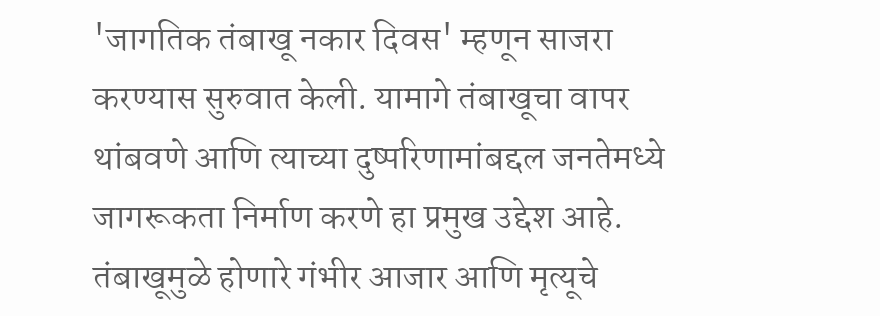'जागतिक तंबाखू नकार दिवस' म्हणून साजरा करण्यास सुरुवात केली. यामागे तंबाखूचा वापर थांबवणे आणि त्याच्या दुष्परिणामांबद्दल जनतेमध्ये जागरूकता निर्माण करणे हा प्रमुख उद्देश आहे.
तंबाखूमुळे होणारे गंभीर आजार आणि मृत्यूचे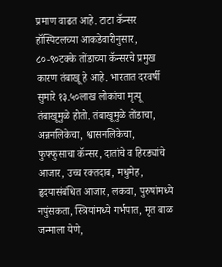प्रमाण वाढत आहे. टाटा कॅन्सर हॉस्पिटलच्या आकडेवारीनुसार, ८०-९०टक्के तोंडाच्या कॅन्सरचे प्रमुख कारण तंबाखू हे आहे. भारतात दरवर्षी सुमारे १३.५०लाख लोकांचा मृत्यू तंबाखूमुळे होतो. तंबाखूमुळे तोंडाचा, अन्ननलिकेचा, श्वासनलिकेचा, फुफ्फुसाचा कॅन्सर, दातांचे व हिरड्यांचे आजार, उच्च रक्तदाब, मधुमेह, हृदयासंबंधित आजार, लकवा, पुरुषांमध्ये नपुंसकता, स्त्रियांमध्ये गर्भपात, मृत बाळ जन्माला येणे,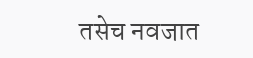तसेच नवजात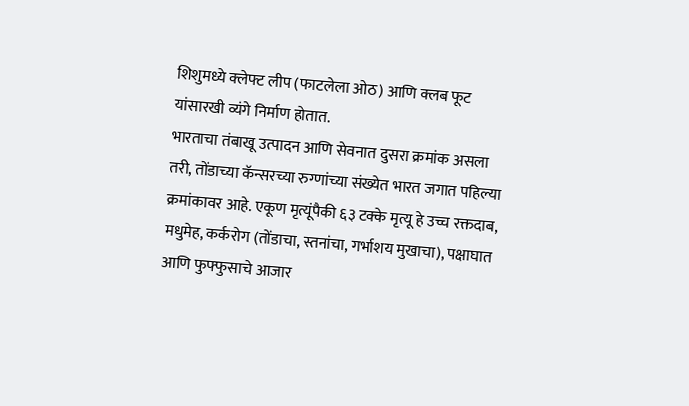शिशुमध्ये क्लेफ्ट लीप (फाटलेला ओठ) आणि क्लब फूट यांसारखी व्यंगे निर्माण होतात.
भारताचा तंबाखू उत्पादन आणि सेवनात दुसरा क्रमांक असला तरी, तोंडाच्या कॅन्सरच्या रुग्णांच्या संख्येत भारत जगात पहिल्या क्रमांकावर आहे. एकूण मृत्यूंपैकी ६३ टक्के मृत्यू हे उच्च रक्तदाब, मधुमेह, कर्करोग (तोंडाचा, स्तनांचा, गर्भाशय मुखाचा), पक्षाघात आणि फुफ्फुसाचे आजार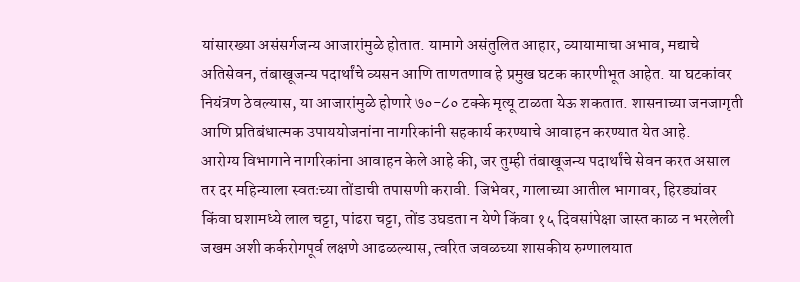यांसारख्या असंसर्गजन्य आजारांमुळे होतात. यामागे असंतुलित आहार, व्यायामाचा अभाव, मद्याचे अतिसेवन, तंबाखूजन्य पदार्थांचे व्यसन आणि ताणतणाव हे प्रमुख घटक कारणीभूत आहेत. या घटकांवर नियंत्रण ठेवल्यास, या आजारांमुळे होणारे ७०-८० टक्के मृत्यू टाळता येऊ शकतात. शासनाच्या जनजागृती आणि प्रतिबंधात्मक उपाययोजनांना नागरिकांनी सहकार्य करण्याचे आवाहन करण्यात येत आहे.
आरोग्य विभागाने नागरिकांना आवाहन केले आहे की, जर तुम्ही तंबाखूजन्य पदार्थांचे सेवन करत असाल तर दर महिन्याला स्वतःच्या तोंडाची तपासणी करावी. जिभेवर, गालाच्या आतील भागावर, हिरड्यांवर किंवा घशामध्ये लाल चट्टा, पांढरा चट्टा, तोंड उघडता न येणे किंवा १५ दिवसांपेक्षा जास्त काळ न भरलेली जखम अशी कर्करोगपूर्व लक्षणे आढळल्यास, त्वरित जवळच्या शासकीय रुग्णालयात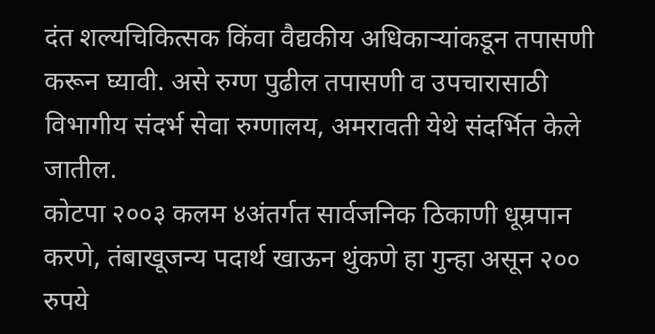दंत शल्यचिकित्सक किंवा वैद्यकीय अधिकाऱ्यांकडून तपासणी करून घ्यावी. असे रुग्ण पुढील तपासणी व उपचारासाठी विभागीय संदर्भ सेवा रुग्णालय, अमरावती येथे संदर्भित केले जातील.
कोटपा २००३ कलम ४अंतर्गत सार्वजनिक ठिकाणी धूम्रपान करणे, तंबाखूजन्य पदार्थ खाऊन थुंकणे हा गुन्हा असून २०० रुपये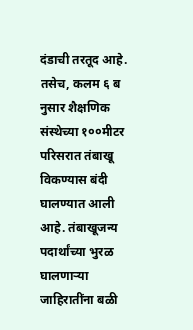दंडाची तरतूद आहे. तसेच, कलम ६ ब नुसार शैक्षणिक संस्थेच्या १००मीटर परिसरात तंबाखू विकण्यास बंदी घालण्यात आली आहे. तंबाखूजन्य पदार्थांच्या भुरळ घालणाऱ्या जाहिरातींना बळी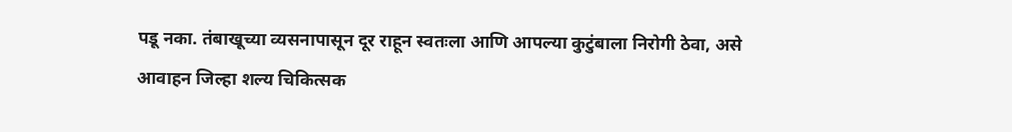पडू नका. तंबाखूच्या व्यसनापासून दूर राहून स्वतःला आणि आपल्या कुटुंबाला निरोगी ठेवा, असे आवाहन जिल्हा शल्य चिकित्सक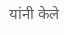यांनी केले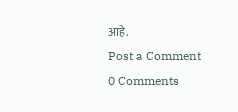आहे.
Post a Comment
0 Comments